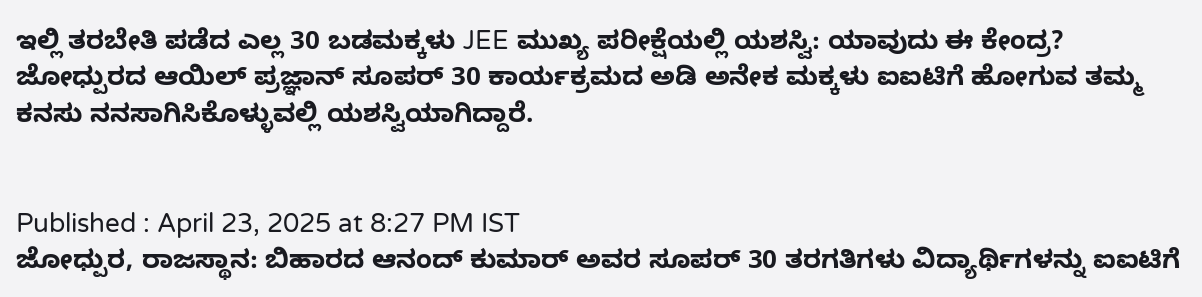ಇಲ್ಲಿ ತರಬೇತಿ ಪಡೆದ ಎಲ್ಲ 30 ಬಡಮಕ್ಕಳು JEE ಮುಖ್ಯ ಪರೀಕ್ಷೆಯಲ್ಲಿ ಯಶಸ್ವಿ: ಯಾವುದು ಈ ಕೇಂದ್ರ?
ಜೋಧ್ಪುರದ ಆಯಿಲ್ ಪ್ರಜ್ಞಾನ್ ಸೂಪರ್ 30 ಕಾರ್ಯಕ್ರಮದ ಅಡಿ ಅನೇಕ ಮಕ್ಕಳು ಐಐಟಿಗೆ ಹೋಗುವ ತಮ್ಮ ಕನಸು ನನಸಾಗಿಸಿಕೊಳ್ಳುವಲ್ಲಿ ಯಶಸ್ವಿಯಾಗಿದ್ದಾರೆ.


Published : April 23, 2025 at 8:27 PM IST
ಜೋಧ್ಪುರ, ರಾಜಸ್ಥಾನ: ಬಿಹಾರದ ಆನಂದ್ ಕುಮಾರ್ ಅವರ ಸೂಪರ್ 30 ತರಗತಿಗಳು ವಿದ್ಯಾರ್ಥಿಗಳನ್ನು ಐಐಟಿಗೆ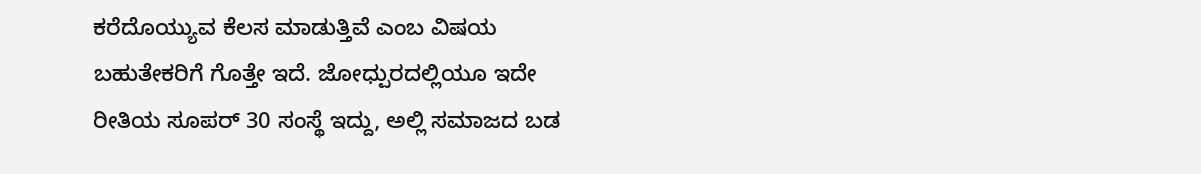ಕರೆದೊಯ್ಯುವ ಕೆಲಸ ಮಾಡುತ್ತಿವೆ ಎಂಬ ವಿಷಯ ಬಹುತೇಕರಿಗೆ ಗೊತ್ತೇ ಇದೆ. ಜೋಧ್ಪುರದಲ್ಲಿಯೂ ಇದೇ ರೀತಿಯ ಸೂಪರ್ 30 ಸಂಸ್ಥೆ ಇದ್ದು, ಅಲ್ಲಿ ಸಮಾಜದ ಬಡ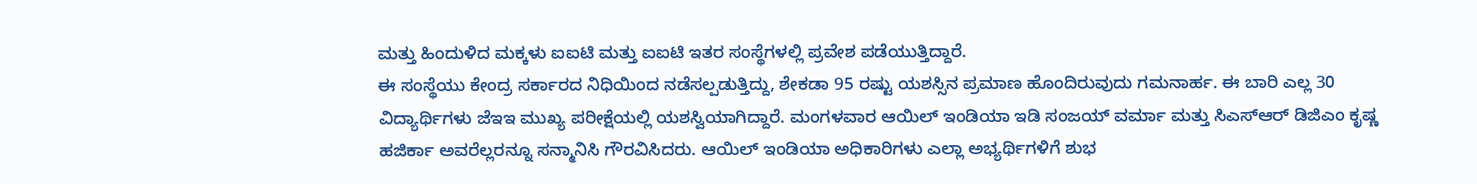ಮತ್ತು ಹಿಂದುಳಿದ ಮಕ್ಕಳು ಐಐಟಿ ಮತ್ತು ಐಐಟಿ ಇತರ ಸಂಸ್ಥೆಗಳಲ್ಲಿ ಪ್ರವೇಶ ಪಡೆಯುತ್ತಿದ್ದಾರೆ.
ಈ ಸಂಸ್ಥೆಯು ಕೇಂದ್ರ ಸರ್ಕಾರದ ನಿಧಿಯಿಂದ ನಡೆಸಲ್ಪಡುತ್ತಿದ್ದು, ಶೇಕಡಾ 95 ರಷ್ಟು ಯಶಸ್ಸಿನ ಪ್ರಮಾಣ ಹೊಂದಿರುವುದು ಗಮನಾರ್ಹ. ಈ ಬಾರಿ ಎಲ್ಲ 30 ವಿದ್ಯಾರ್ಥಿಗಳು ಜೆಇಇ ಮುಖ್ಯ ಪರೀಕ್ಷೆಯಲ್ಲಿ ಯಶಸ್ವಿಯಾಗಿದ್ದಾರೆ. ಮಂಗಳವಾರ ಆಯಿಲ್ ಇಂಡಿಯಾ ಇಡಿ ಸಂಜಯ್ ವರ್ಮಾ ಮತ್ತು ಸಿಎಸ್ಆರ್ ಡಿಜಿಎಂ ಕೃಷ್ಣ ಹಜಿರ್ಕಾ ಅವರೆಲ್ಲರನ್ನೂ ಸನ್ಮಾನಿಸಿ ಗೌರವಿಸಿದರು. ಆಯಿಲ್ ಇಂಡಿಯಾ ಅಧಿಕಾರಿಗಳು ಎಲ್ಲಾ ಅಭ್ಯರ್ಥಿಗಳಿಗೆ ಶುಭ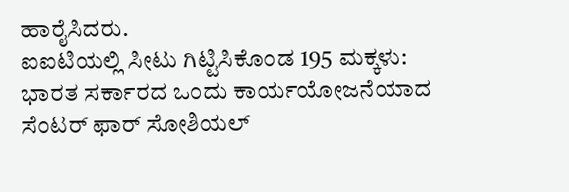ಹಾರೈಸಿದರು.
ಐಐಟಿಯಲ್ಲಿ ಸೀಟು ಗಿಟ್ಟಿಸಿಕೊಂಡ 195 ಮಕ್ಕಳು: ಭಾರತ ಸರ್ಕಾರದ ಒಂದು ಕಾರ್ಯಯೋಜನೆಯಾದ ಸೆಂಟರ್ ಫಾರ್ ಸೋಶಿಯಲ್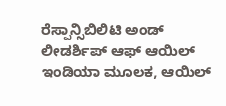ರೆಸ್ಪಾನ್ಸಿಬಿಲಿಟಿ ಅಂಡ್ ಲೀಡರ್ಶಿಪ್ ಆಫ್ ಆಯಿಲ್ ಇಂಡಿಯಾ ಮೂಲಕ, ಆಯಿಲ್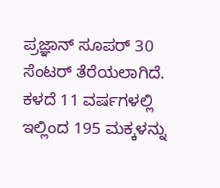ಪ್ರಜ್ಞಾನ್ ಸೂಪರ್ 30 ಸೆಂಟರ್ ತೆರೆಯಲಾಗಿದೆ. ಕಳದೆ 11 ವರ್ಷಗಳಲ್ಲಿ ಇಲ್ಲಿಂದ 195 ಮಕ್ಕಳನ್ನು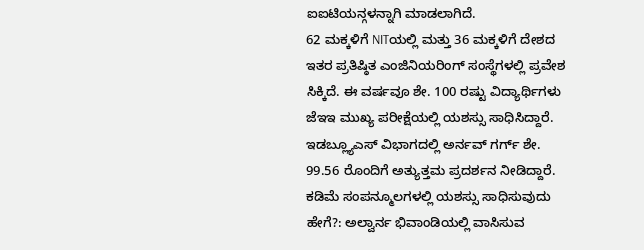ಐಐಟಿಯನ್ಗಳನ್ನಾಗಿ ಮಾಡಲಾಗಿದೆ.
62 ಮಕ್ಕಳಿಗೆ NITಯಲ್ಲಿ ಮತ್ತು 36 ಮಕ್ಕಳಿಗೆ ದೇಶದ ಇತರ ಪ್ರತಿಷ್ಠಿತ ಎಂಜಿನಿಯರಿಂಗ್ ಸಂಸ್ಥೆಗಳಲ್ಲಿ ಪ್ರವೇಶ ಸಿಕ್ಕಿದೆ. ಈ ವರ್ಷವೂ ಶೇ. 100 ರಷ್ಟು ವಿದ್ಯಾರ್ಥಿಗಳು ಜೆಇಇ ಮುಖ್ಯ ಪರೀಕ್ಷೆಯಲ್ಲಿ ಯಶಸ್ಸು ಸಾಧಿಸಿದ್ದಾರೆ. ಇಡಬ್ಲ್ಯೂಎಸ್ ವಿಭಾಗದಲ್ಲಿ ಅರ್ನವ್ ಗರ್ಗ್ ಶೇ. 99.56 ರೊಂದಿಗೆ ಅತ್ಯುತ್ತಮ ಪ್ರದರ್ಶನ ನೀಡಿದ್ದಾರೆ.
ಕಡಿಮೆ ಸಂಪನ್ಮೂಲಗಳಲ್ಲಿ ಯಶಸ್ಸು ಸಾಧಿಸುವುದು ಹೇಗೆ?: ಅಲ್ವಾರ್ನ ಭಿವಾಂಡಿಯಲ್ಲಿ ವಾಸಿಸುವ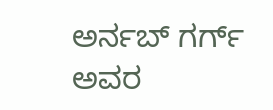ಅರ್ನಬ್ ಗರ್ಗ್ ಅವರ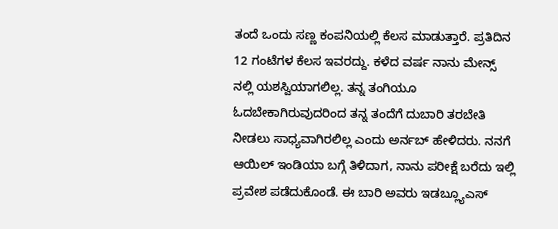ತಂದೆ ಒಂದು ಸಣ್ಣ ಕಂಪನಿಯಲ್ಲಿ ಕೆಲಸ ಮಾಡುತ್ತಾರೆ. ಪ್ರತಿದಿನ 12 ಗಂಟೆಗಳ ಕೆಲಸ ಇವರದ್ದು. ಕಳೆದ ವರ್ಷ ನಾನು ಮೇನ್ಸ್ ನಲ್ಲಿ ಯಶಸ್ವಿಯಾಗಲಿಲ್ಲ. ತನ್ನ ತಂಗಿಯೂ ಓದಬೇಕಾಗಿರುವುದರಿಂದ ತನ್ನ ತಂದೆಗೆ ದುಬಾರಿ ತರಬೇತಿ ನೀಡಲು ಸಾಧ್ಯವಾಗಿರಲಿಲ್ಲ ಎಂದು ಅರ್ನಬ್ ಹೇಳಿದರು. ನನಗೆ ಆಯಿಲ್ ಇಂಡಿಯಾ ಬಗ್ಗೆ ತಿಳಿದಾಗ, ನಾನು ಪರೀಕ್ಷೆ ಬರೆದು ಇಲ್ಲಿ ಪ್ರವೇಶ ಪಡೆದುಕೊಂಡೆ. ಈ ಬಾರಿ ಅವರು ಇಡಬ್ಲ್ಯೂಎಸ್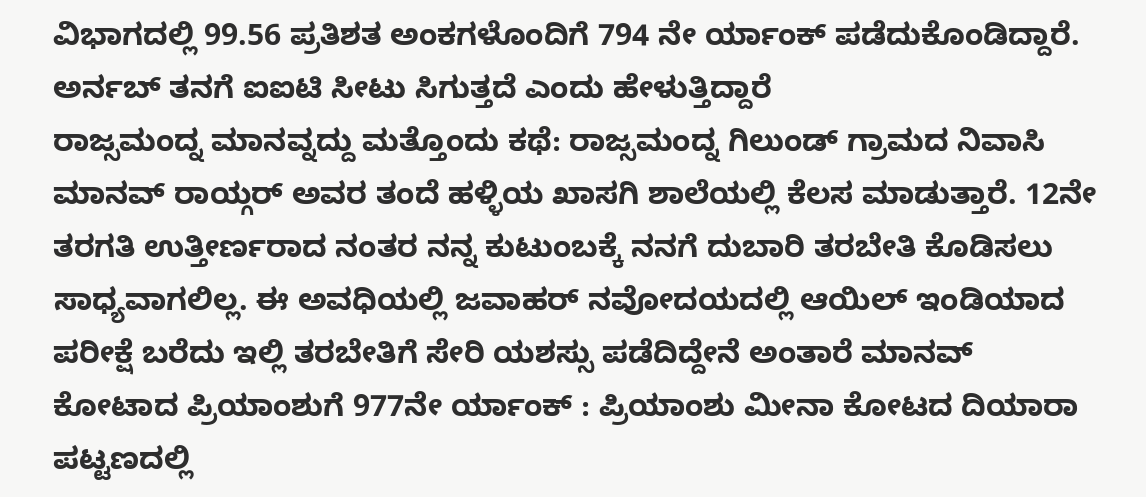ವಿಭಾಗದಲ್ಲಿ 99.56 ಪ್ರತಿಶತ ಅಂಕಗಳೊಂದಿಗೆ 794 ನೇ ರ್ಯಾಂಕ್ ಪಡೆದುಕೊಂಡಿದ್ದಾರೆ. ಅರ್ನಬ್ ತನಗೆ ಐಐಟಿ ಸೀಟು ಸಿಗುತ್ತದೆ ಎಂದು ಹೇಳುತ್ತಿದ್ದಾರೆ
ರಾಜ್ಸಮಂದ್ನ ಮಾನವ್ನದ್ದು ಮತ್ತೊಂದು ಕಥೆ: ರಾಜ್ಸಮಂದ್ನ ಗಿಲುಂಡ್ ಗ್ರಾಮದ ನಿವಾಸಿ ಮಾನವ್ ರಾಯ್ಗರ್ ಅವರ ತಂದೆ ಹಳ್ಳಿಯ ಖಾಸಗಿ ಶಾಲೆಯಲ್ಲಿ ಕೆಲಸ ಮಾಡುತ್ತಾರೆ. 12ನೇ ತರಗತಿ ಉತ್ತೀರ್ಣರಾದ ನಂತರ ನನ್ನ ಕುಟುಂಬಕ್ಕೆ ನನಗೆ ದುಬಾರಿ ತರಬೇತಿ ಕೊಡಿಸಲು ಸಾಧ್ಯವಾಗಲಿಲ್ಲ. ಈ ಅವಧಿಯಲ್ಲಿ ಜವಾಹರ್ ನವೋದಯದಲ್ಲಿ ಆಯಿಲ್ ಇಂಡಿಯಾದ ಪರೀಕ್ಷೆ ಬರೆದು ಇಲ್ಲಿ ತರಬೇತಿಗೆ ಸೇರಿ ಯಶಸ್ಸು ಪಡೆದಿದ್ದೇನೆ ಅಂತಾರೆ ಮಾನವ್
ಕೋಟಾದ ಪ್ರಿಯಾಂಶುಗೆ 977ನೇ ರ್ಯಾಂಕ್ : ಪ್ರಿಯಾಂಶು ಮೀನಾ ಕೋಟದ ದಿಯಾರಾ ಪಟ್ಟಣದಲ್ಲಿ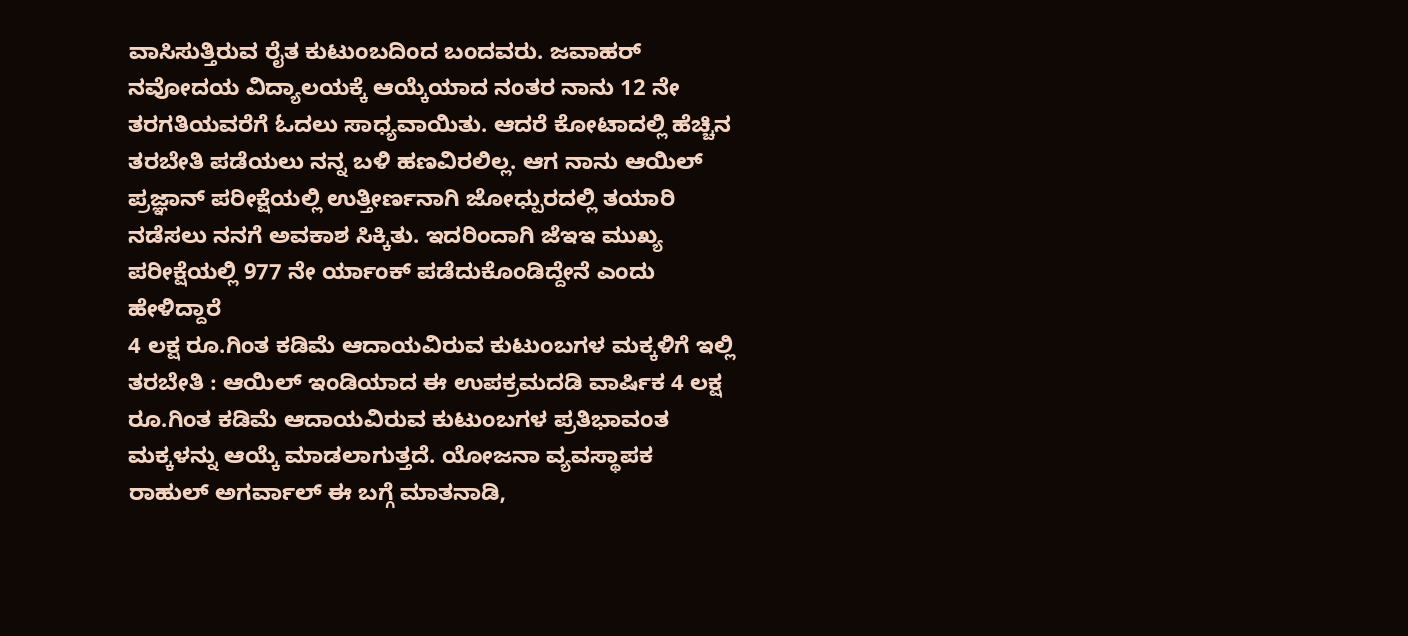ವಾಸಿಸುತ್ತಿರುವ ರೈತ ಕುಟುಂಬದಿಂದ ಬಂದವರು. ಜವಾಹರ್ ನವೋದಯ ವಿದ್ಯಾಲಯಕ್ಕೆ ಆಯ್ಕೆಯಾದ ನಂತರ ನಾನು 12 ನೇ ತರಗತಿಯವರೆಗೆ ಓದಲು ಸಾಧ್ಯವಾಯಿತು. ಆದರೆ ಕೋಟಾದಲ್ಲಿ ಹೆಚ್ಚಿನ ತರಬೇತಿ ಪಡೆಯಲು ನನ್ನ ಬಳಿ ಹಣವಿರಲಿಲ್ಲ. ಆಗ ನಾನು ಆಯಿಲ್ ಪ್ರಜ್ಞಾನ್ ಪರೀಕ್ಷೆಯಲ್ಲಿ ಉತ್ತೀರ್ಣನಾಗಿ ಜೋಧ್ಪುರದಲ್ಲಿ ತಯಾರಿ ನಡೆಸಲು ನನಗೆ ಅವಕಾಶ ಸಿಕ್ಕಿತು. ಇದರಿಂದಾಗಿ ಜೆಇಇ ಮುಖ್ಯ ಪರೀಕ್ಷೆಯಲ್ಲಿ 977 ನೇ ರ್ಯಾಂಕ್ ಪಡೆದುಕೊಂಡಿದ್ದೇನೆ ಎಂದು ಹೇಳಿದ್ದಾರೆ
4 ಲಕ್ಷ ರೂ.ಗಿಂತ ಕಡಿಮೆ ಆದಾಯವಿರುವ ಕುಟುಂಬಗಳ ಮಕ್ಕಳಿಗೆ ಇಲ್ಲಿ ತರಬೇತಿ : ಆಯಿಲ್ ಇಂಡಿಯಾದ ಈ ಉಪಕ್ರಮದಡಿ ವಾರ್ಷಿಕ 4 ಲಕ್ಷ ರೂ.ಗಿಂತ ಕಡಿಮೆ ಆದಾಯವಿರುವ ಕುಟುಂಬಗಳ ಪ್ರತಿಭಾವಂತ ಮಕ್ಕಳನ್ನು ಆಯ್ಕೆ ಮಾಡಲಾಗುತ್ತದೆ. ಯೋಜನಾ ವ್ಯವಸ್ಥಾಪಕ ರಾಹುಲ್ ಅಗರ್ವಾಲ್ ಈ ಬಗ್ಗೆ ಮಾತನಾಡಿ,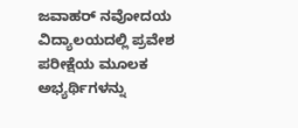ಜವಾಹರ್ ನವೋದಯ ವಿದ್ಯಾಲಯದಲ್ಲಿ ಪ್ರವೇಶ ಪರೀಕ್ಷೆಯ ಮೂಲಕ ಅಭ್ಯರ್ಥಿಗಳನ್ನು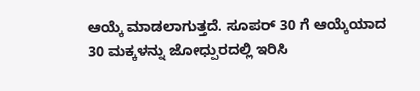ಆಯ್ಕೆ ಮಾಡಲಾಗುತ್ತದೆ. ಸೂಪರ್ 30 ಗೆ ಆಯ್ಕೆಯಾದ 30 ಮಕ್ಕಳನ್ನು ಜೋಧ್ಪುರದಲ್ಲಿ ಇರಿಸಿ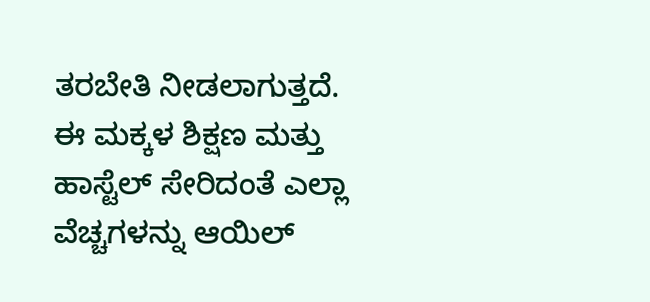ತರಬೇತಿ ನೀಡಲಾಗುತ್ತದೆ. ಈ ಮಕ್ಕಳ ಶಿಕ್ಷಣ ಮತ್ತು ಹಾಸ್ಟೆಲ್ ಸೇರಿದಂತೆ ಎಲ್ಲಾ ವೆಚ್ಚಗಳನ್ನು ಆಯಿಲ್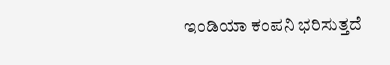ಇಂಡಿಯಾ ಕಂಪನಿ ಭರಿಸುತ್ತದೆ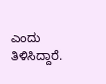ಎಂದು ತಿಳಿಸಿದ್ದಾರೆ.